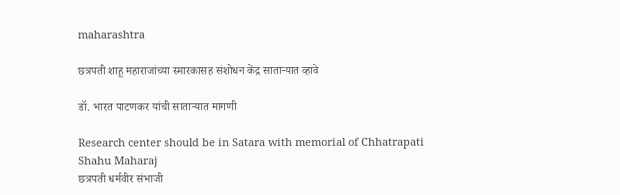maharashtra

छत्रपती शाहू महाराजांच्या स्मारकासह संशोधन केंद्र साताऱ्यात व्हावे

डॉ. भारत पाटणकर यांची साताऱ्यात मागणी

Research center should be in Satara with memorial of Chhatrapati Shahu Maharaj
छत्रपती धर्मवीर संभाजी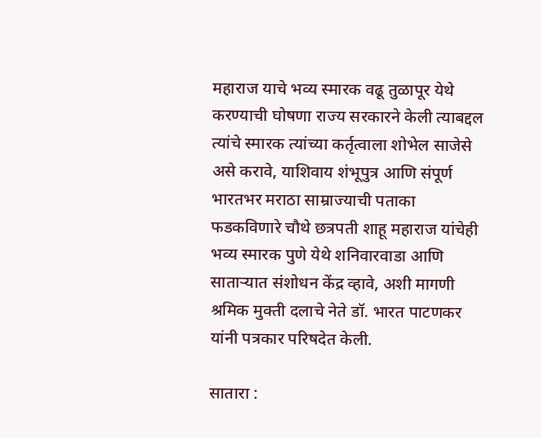महाराज याचे भव्य स्मारक वढू तुळापूर येथे करण्याची घोषणा राज्य सरकारने केली त्याबद्दल त्यांचे स्मारक त्यांच्या कर्तृत्वाला शोभेल साजेसे असे करावे, याशिवाय शंभूपुत्र आणि संपूर्ण भारतभर मराठा साम्राज्याची पताका फडकविणारे चौथे छत्रपती शाहू महाराज यांचेही भव्य स्मारक पुणे येथे शनिवारवाडा आणि साताऱ्यात संशोधन केंद्र व्हावे, अशी मागणी श्रमिक मुक्ती दलाचे नेते डॉ. भारत पाटणकर यांनी पत्रकार परिषदेत केली.

सातारा :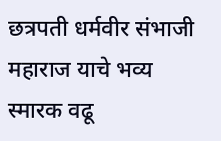छत्रपती धर्मवीर संभाजी महाराज याचे भव्य स्मारक वढू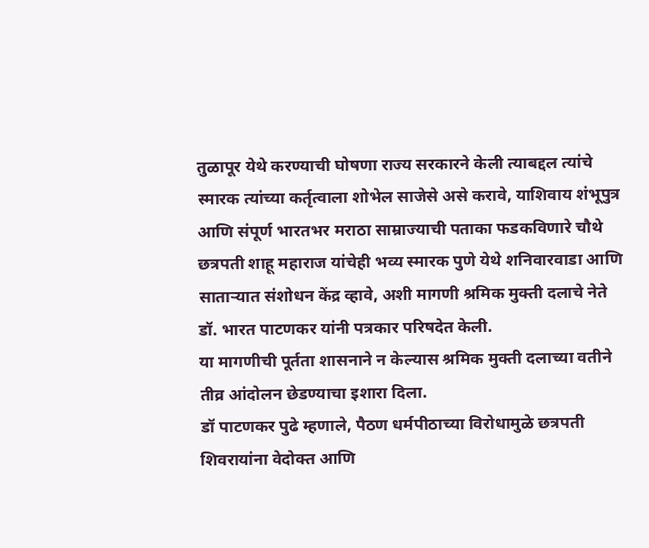तुळापूर येथे करण्याची घोषणा राज्य सरकारने केली त्याबद्दल त्यांचे स्मारक त्यांच्या कर्तृत्वाला शोभेल साजेसे असे करावे, याशिवाय शंभूपुत्र आणि संपूर्ण भारतभर मराठा साम्राज्याची पताका फडकविणारे चौथे छत्रपती शाहू महाराज यांचेही भव्य स्मारक पुणे येथे शनिवारवाडा आणि साताऱ्यात संशोधन केंद्र व्हावे, अशी मागणी श्रमिक मुक्ती दलाचे नेते डॉ. भारत पाटणकर यांनी पत्रकार परिषदेत केली.
या मागणीची पूर्तता शासनाने न केल्यास श्रमिक मुक्ती दलाच्या वतीने तीव्र आंदोलन छेडण्याचा इशारा दिला.
डॉ पाटणकर पुढे म्हणाले, पैठण धर्मपीठाच्या विरोधामुळे छत्रपती शिवरायांना वेदोक्त आणि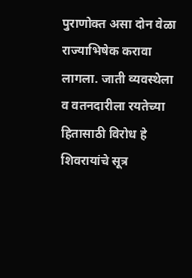पुराणोक्त असा दोन वेळा राज्याभिषेक करावा लागला. जाती व्यवस्थेला व वतनदारीला रयतेच्या हितासाठी विरोध हे शिवरायांचे सूत्र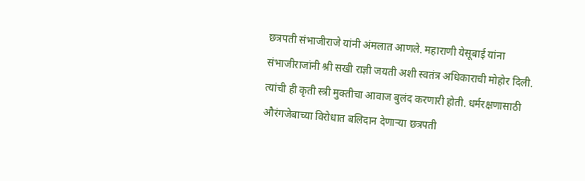छत्रपती संभाजीराजे यांनी अंमलात आणले. महाराणी येसूबाई यांना संभाजीराजांनी श्री सखी राज्ञी जयती अशी स्वतंत्र अधिकाराची मोहोर दिली. त्यांची ही कृती स्त्री मुक्तीचा आवाज बुलंद करणारी होती. धर्मरक्षणासाठी औरंगजेबाच्या विरोधात बलिदान देणाऱ्या छत्रपती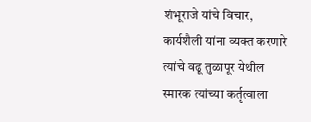शंभूराजे यांचे विचार, कार्यशैली यांना व्यक्त करणारे त्यांचे वढू तुळापूर येथील स्मारक त्यांच्या कर्तृत्वाला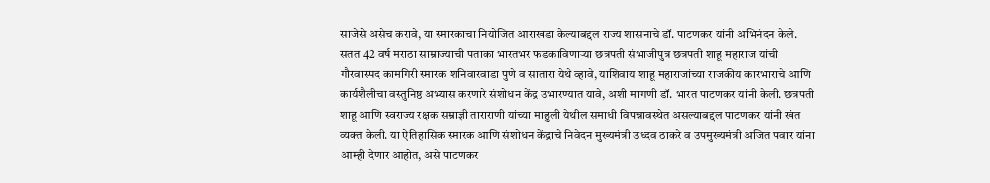साजेसे असेच करावे, या स्मारकाचा नियोजित आराखडा केल्याबद्दल राज्य शासनाचे डॉ. पाटणकर यांनी अभिनंदन केले.
सतत 42 वर्ष मराठा साम्राज्याची पताका भारतभर फडकाविणाऱ्या छत्रपती संभाजीपुत्र छत्रपती शाहू महाराज यांची गौरवास्पद कामगिरी स्मारक शनिवारवाडा पुणे व सातारा येथे व्हावे, याशिवाय शाहू महाराजांच्या राजकीय कारभाराचे आणि कार्यशैलीचा वस्तुनिष्ठ अभ्यास करणारे संशोधन केंद्र उभारण्यात यावे, अशी मागणी डॉ. भारत पाटणकर यांनी केली. छत्रपती शाहू आणि स्वराज्य रक्षक सम्राज्ञी ताराराणी यांच्या माहुली येथील समाधी विपन्नावस्थेत असल्याबद्दल पाटणकर यांनी खंत व्यक्त केली. या ऐतिहासिक स्मारक आणि संशोधन केंद्राचे निवेदन मुख्यमंत्री उध्दव ठाकरे व उपमुख्यमंत्री अजित पवार यांना आम्ही देणार आहोत, असे पाटणकर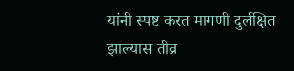यांनी स्पष्ट करत मागणी दुर्लक्षित झाल्यास तीव्र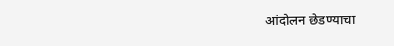आंदोलन छेडण्याचा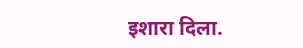इशारा दिला.